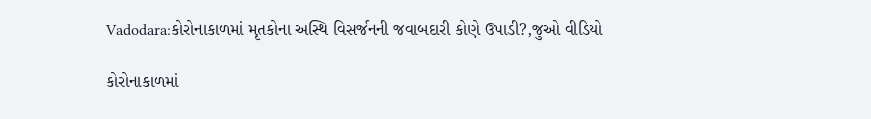Vadodara:કોરોનાકાળમાં મૃતકોના અસ્થિ વિસર્જનની જવાબદારી કોણે ઉપાડી?,જુઓ વીડિયો

કોરોનાકાળમાં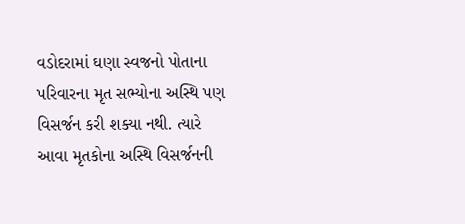વડોદરામાં ઘણા સ્વજનો પોતાના પરિવારના મૃત સભ્યોના અસ્થિ પણ વિસર્જન કરી શક્યા નથી. ત્યારે આવા મૃતકોના અસ્થિ વિસર્જનની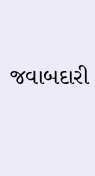જવાબદારી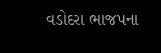વડોદરા ભાજપના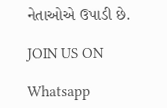નેતાઓએ ઉપાડી છે.

JOIN US ON

Whatsapp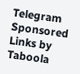Telegram
Sponsored Links by Taboola